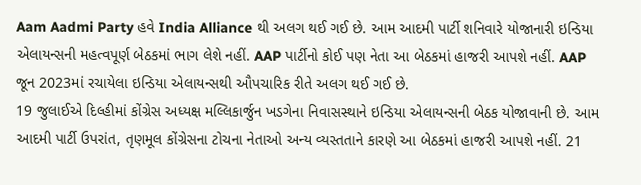Aam Aadmi Party હવે India Alliance થી અલગ થઈ ગઈ છે. આમ આદમી પાર્ટી શનિવારે યોજાનારી ઇન્ડિયા એલાયન્સની મહત્વપૂર્ણ બેઠકમાં ભાગ લેશે નહીં. AAP પાર્ટીનો કોઈ પણ નેતા આ બેઠકમાં હાજરી આપશે નહીં. AAP જૂન 2023માં રચાયેલા ઇન્ડિયા એલાયન્સથી ઔપચારિક રીતે અલગ થઈ ગઈ છે.
19 જુલાઈએ દિલ્હીમાં કોંગ્રેસ અધ્યક્ષ મલ્લિકાર્જુન ખડગેના નિવાસસ્થાને ઇન્ડિયા એલાયન્સની બેઠક યોજાવાની છે. આમ આદમી પાર્ટી ઉપરાંત, તૃણમૂલ કોંગ્રેસના ટોચના નેતાઓ અન્ય વ્યસ્તતાને કારણે આ બેઠકમાં હાજરી આપશે નહીં. 21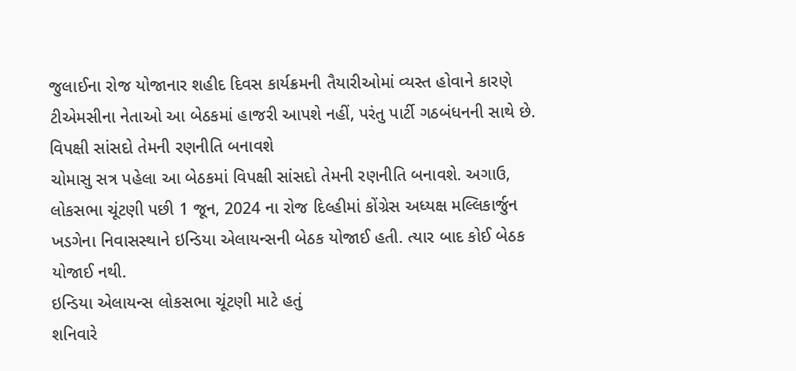જુલાઈના રોજ યોજાનાર શહીદ દિવસ કાર્યક્રમની તૈયારીઓમાં વ્યસ્ત હોવાને કારણે ટીએમસીના નેતાઓ આ બેઠકમાં હાજરી આપશે નહીં, પરંતુ પાર્ટી ગઠબંધનની સાથે છે.
વિપક્ષી સાંસદો તેમની રણનીતિ બનાવશે
ચોમાસુ સત્ર પહેલા આ બેઠકમાં વિપક્ષી સાંસદો તેમની રણનીતિ બનાવશે. અગાઉ, લોકસભા ચૂંટણી પછી 1 જૂન, 2024 ના રોજ દિલ્હીમાં કોંગ્રેસ અધ્યક્ષ મલ્લિકાર્જુન ખડગેના નિવાસસ્થાને ઇન્ડિયા એલાયન્સની બેઠક યોજાઈ હતી. ત્યાર બાદ કોઈ બેઠક યોજાઈ નથી.
ઇન્ડિયા એલાયન્સ લોકસભા ચૂંટણી માટે હતું
શનિવારે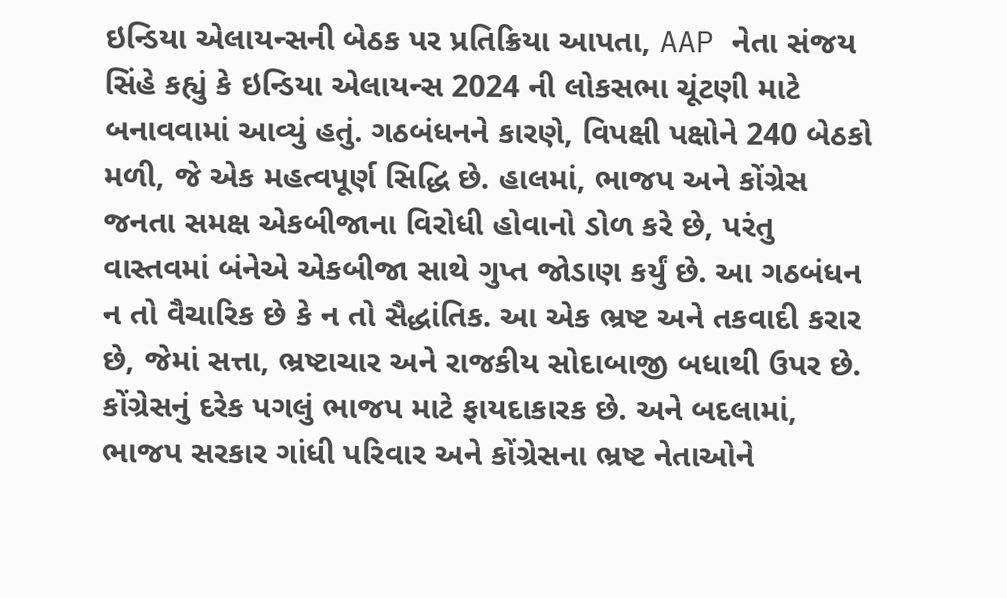ઇન્ડિયા એલાયન્સની બેઠક પર પ્રતિક્રિયા આપતા, AAP નેતા સંજય સિંહે કહ્યું કે ઇન્ડિયા એલાયન્સ 2024 ની લોકસભા ચૂંટણી માટે બનાવવામાં આવ્યું હતું. ગઠબંધનને કારણે, વિપક્ષી પક્ષોને 240 બેઠકો મળી, જે એક મહત્વપૂર્ણ સિદ્ધિ છે. હાલમાં, ભાજપ અને કોંગ્રેસ જનતા સમક્ષ એકબીજાના વિરોધી હોવાનો ડોળ કરે છે, પરંતુ વાસ્તવમાં બંનેએ એકબીજા સાથે ગુપ્ત જોડાણ કર્યું છે. આ ગઠબંધન ન તો વૈચારિક છે કે ન તો સૈદ્ધાંતિક. આ એક ભ્રષ્ટ અને તકવાદી કરાર છે, જેમાં સત્તા, ભ્રષ્ટાચાર અને રાજકીય સોદાબાજી બધાથી ઉપર છે. કોંગ્રેસનું દરેક પગલું ભાજપ માટે ફાયદાકારક છે. અને બદલામાં, ભાજપ સરકાર ગાંધી પરિવાર અને કોંગ્રેસના ભ્રષ્ટ નેતાઓને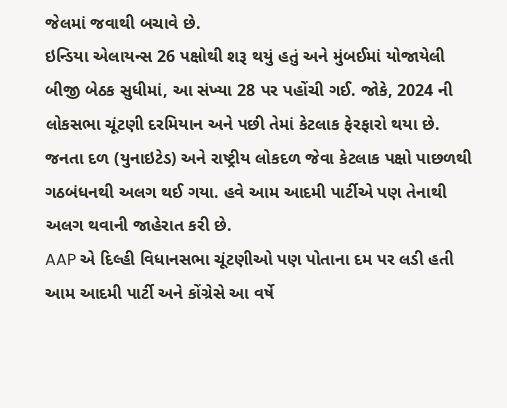જેલમાં જવાથી બચાવે છે.
ઇન્ડિયા એલાયન્સ 26 પક્ષોથી શરૂ થયું હતું અને મુંબઈમાં યોજાયેલી બીજી બેઠક સુધીમાં, આ સંખ્યા 28 પર પહોંચી ગઈ. જોકે, 2024 ની લોકસભા ચૂંટણી દરમિયાન અને પછી તેમાં કેટલાક ફેરફારો થયા છે. જનતા દળ (યુનાઇટેડ) અને રાષ્ટ્રીય લોકદળ જેવા કેટલાક પક્ષો પાછળથી ગઠબંધનથી અલગ થઈ ગયા. હવે આમ આદમી પાર્ટીએ પણ તેનાથી અલગ થવાની જાહેરાત કરી છે.
AAP એ દિલ્હી વિધાનસભા ચૂંટણીઓ પણ પોતાના દમ પર લડી હતી
આમ આદમી પાર્ટી અને કોંગ્રેસે આ વર્ષે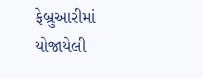ફેબ્રુઆરીમાં યોજાયેલી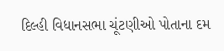દિલ્હી વિધાનસભા ચૂંટણીઓ પોતાના દમ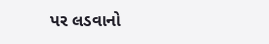પર લડવાનો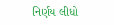નિર્ણય લીધો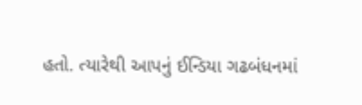હતો. ત્યારેથી આપનું ઈન્ડિયા ગઢબંધનમાં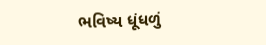ભવિષ્ય ધૂંધળું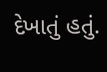દેખાતું હતું.